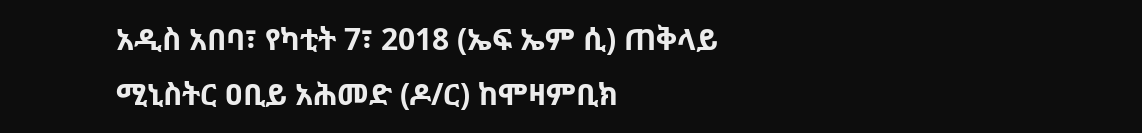አዲስ አበባ፣ የካቲት 7፣ 2018 (ኤፍ ኤም ሲ) ጠቅላይ ሚኒስትር ዐቢይ አሕመድ (ዶ/ር) ከሞዛምቢክ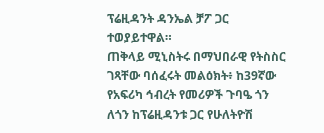ፕሬዚዳንት ዳንኤል ቻፖ ጋር ተወያይተዋል።
ጠቅላይ ሚኒስትሩ በማህበራዊ የትስስር ገጻቸው ባሰፈሩት መልዕክት፥ ከ39ኛው የአፍሪካ ኅብረት የመሪዎች ጉባዔ ጎን ለጎን ከፕሬዚዳንቱ ጋር የሁለትዮሽ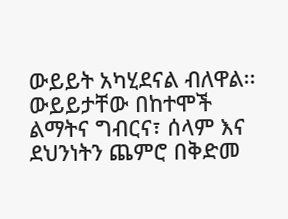ውይይት አካሂደናል ብለዋል፡፡
ውይይታቸው በከተሞች ልማትና ግብርና፣ ሰላም እና ደህንነትን ጨምሮ በቅድመ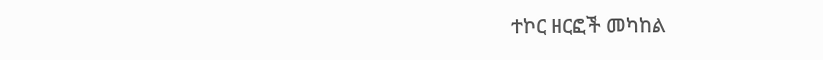ተኮር ዘርፎች መካከል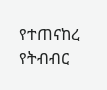የተጠናከረ የትብብር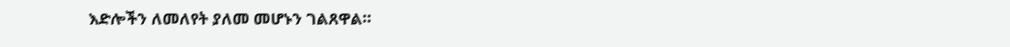እድሎችን ለመለየት ያለመ መሆኑን ገልጸዋል።